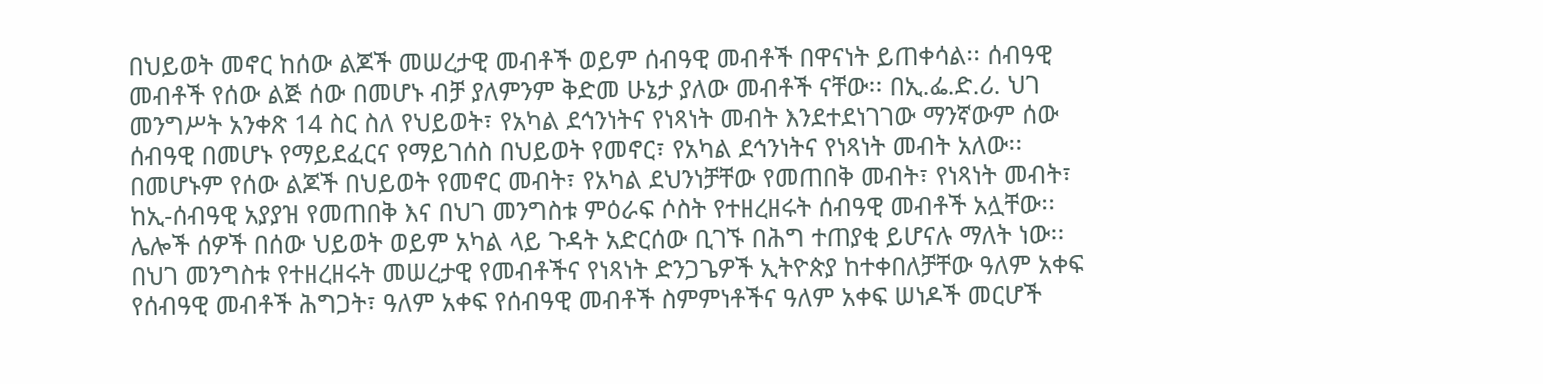በህይወት መኖር ከሰው ልጆች መሠረታዊ መብቶች ወይም ሰብዓዊ መብቶች በዋናነት ይጠቀሳል፡፡ ሰብዓዊ መብቶች የሰው ልጅ ሰው በመሆኑ ብቻ ያለምንም ቅድመ ሁኔታ ያለው መብቶች ናቸው፡፡ በኢ.ፌ.ድ.ሪ. ህገ መንግሥት አንቀጽ 14 ስር ስለ የህይወት፣ የአካል ደኅንነትና የነጻነት መብት እንደተደነገገው ማንኛውም ሰው ሰብዓዊ በመሆኑ የማይደፈርና የማይገሰስ በህይወት የመኖር፣ የአካል ደኅንነትና የነጻነት መብት አለው፡፡ በመሆኑም የሰው ልጆች በህይወት የመኖር መብት፣ የአካል ደህንነቻቸው የመጠበቅ መብት፣ የነጻነት መብት፣ ከኢ-ሰብዓዊ አያያዝ የመጠበቅ እና በህገ መንግስቱ ምዕራፍ ሶስት የተዘረዘሩት ሰብዓዊ መብቶች አሏቸው፡፡ ሌሎች ሰዎች በሰው ህይወት ወይም አካል ላይ ጉዳት አድርሰው ቢገኙ በሕግ ተጠያቂ ይሆናሉ ማለት ነው፡፡
በህገ መንግስቱ የተዘረዘሩት መሠረታዊ የመብቶችና የነጻነት ድንጋጌዎች ኢትዮጵያ ከተቀበለቻቸው ዓለም አቀፍ የሰብዓዊ መብቶች ሕግጋት፣ ዓለም አቀፍ የሰብዓዊ መብቶች ስምምነቶችና ዓለም አቀፍ ሠነዶች መርሆች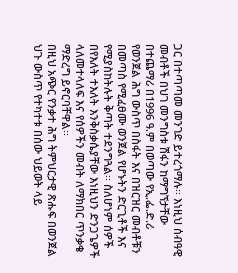ጋር በተጣጣመ መንገድ ይተረጎማሉ፡፡ እነዚህ ሰብዓዊ መብቶች በህገ መንግስቱ ሽፋን ከማግኘታቸው በተጨማሪ በ1996 ዓ.ም በወጣው የኢ.ፌ.ድ.ሪ የወንጀል ሕግ ውስጥ በስፋት እና በዝርዝር መብቶቹን በመጣስ የሚፈፀሙ ወንጀል የሆኑትን ድርጊቶች እና የሚያስከትሉት ቅጣት ተደንግጓል፡፡ ስለሆነም ሰዎች በየእለት ተእለት እንቅስቃሴያቸው እነዚህን ድንጋጌዎች ላለመተላለፍ እና የሰዎችን መብት ለማክበር ጥንቃቄ ማድረግ ይኖርባቸዋል፡፡
በዚህ አጭር የንቃተ ሕግ ትምህርታዊ ጽሑፍ በወንጀል ህጉ ውስጥ የተካተቱ በሰው ህይወት ላይ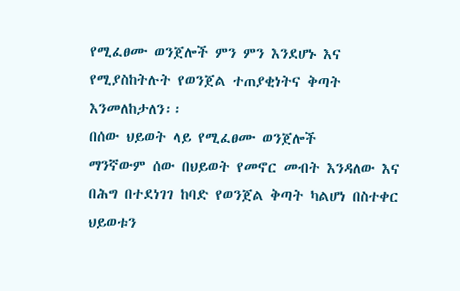የሚፈፀሙ ወንጀሎች ምን ምን እንደሆኑ እና የሚያስከትሉት የወንጀል ተጠያቂነትና ቅጣት እንመለከታለን፡፡
በሰው ህይወት ላይ የሚፈፀሙ ወንጀሎች
ማንኛውም ሰው በህይወት የመኖር መብት እንዳለው እና በሕግ በተደነገገ ከባድ የወንጀል ቅጣት ካልሆነ በስተቀር ህይወቱን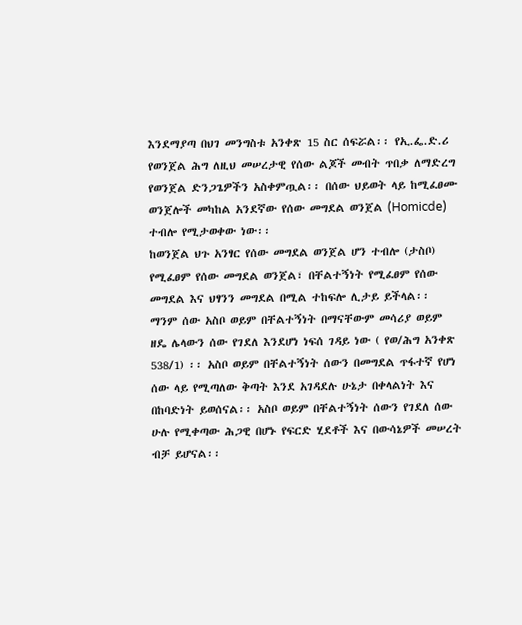እንደማያጣ በህገ መንግስቱ አንቀጽ 15 ስር ሰፍሯል፡፡ የኢ.ፌ.ድ.ሪ የወንጀል ሕግ ለዚህ መሠረታዊ የሰው ልጆች መብት ጥበቃ ለማድረግ የወንጀል ድንጋጌዎችን አስቀምጧል፡፡ በሰው ህይወት ላይ ከሚፈፀሙ ወንጀሎች መካከል አንደኛው የሰው መግደል ወንጀል (Homicde) ተብሎ የሚታወቀው ነው፡፡
ከወንጀል ህጉ አንፃር የሰው መግደል ወንጀል ሆን ተብሎ (ታስቦ) የሚፈፀም የሰው መግደል ወንጀል፣ በቸልተኝነት የሚፈፀም የሰው መግደል እና ህፃንን መግደል በሚል ተከፍሎ ሊታይ ይችላል፡፡ ማንም ሰው አስቦ ወይም በቸልተኝነት በማናቸውም መሳሪያ ወይም ዘዴ ሌላውን ሰው የገደለ እንደሆነ ነፍሰ ገዳይ ነው ( የወ/ሕግ አንቀጽ 538/1) ፡፡ አስቦ ወይም በቸልተኝነት ሰውን በመግደል ጥፋተኛ የሆነ ሰው ላይ የሚጣለው ቅጣት እንደ አገዳደሉ ሁኔታ በቀላልነት እና በከባድነት ይወሰናል፡፡ አስቦ ወይም በቸልተኝነት ሰውን የገደለ ሰው ሁሉ የሚቀጣው ሕጋዊ በሆኑ የፍርድ ሂደቶች እና በውሳኔዎች መሠረት ብቻ ይሆናል፡፡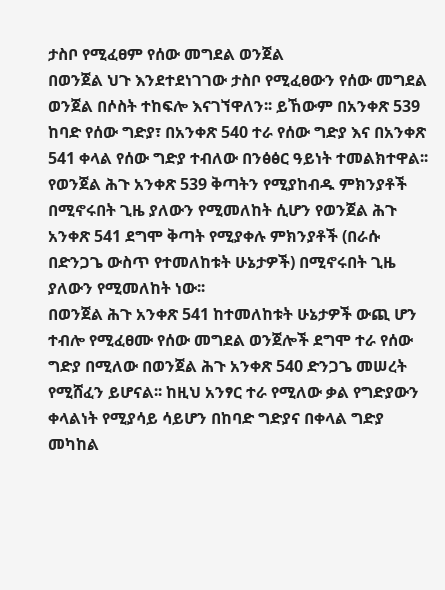ታስቦ የሚፈፀም የሰው መግደል ወንጀል
በወንጀል ህጉ እንደተደነገገው ታስቦ የሚፈፀውን የሰው መግደል ወንጀል በሶስት ተከፍሎ እናገኘዋለን፡፡ ይኸውም በአንቀጽ 539 ከባድ የሰው ግድያ፣ በአንቀጽ 540 ተራ የሰው ግድያ እና በአንቀጽ 541 ቀላል የሰው ግድያ ተብለው በንፅፅር ዓይነት ተመልክተዋል፡፡ የወንጀል ሕጉ አንቀጽ 539 ቅጣትን የሚያከብዱ ምክንያቶች በሚኖሩበት ጊዜ ያለውን የሚመለከት ሲሆን የወንጀል ሕጉ አንቀጽ 541 ደግሞ ቅጣት የሚያቀሉ ምክንያቶች (በራሱ በድንጋጌ ውስጥ የተመለከቱት ሁኔታዎች) በሚኖሩበት ጊዜ ያለውን የሚመለከት ነው፡፡
በወንጀል ሕጉ አንቀጽ 541 ከተመለከቱት ሁኔታዎች ውጪ ሆን ተብሎ የሚፈፀሙ የሰው መግደል ወንጀሎች ደግሞ ተራ የሰው ግድያ በሚለው በወንጀል ሕጉ አንቀጽ 540 ድንጋጌ መሠረት የሚሸፈን ይሆናል፡፡ ከዚህ አንፃር ተራ የሚለው ቃል የግድያውን ቀላልነት የሚያሳይ ሳይሆን በከባድ ግድያና በቀላል ግድያ መካከል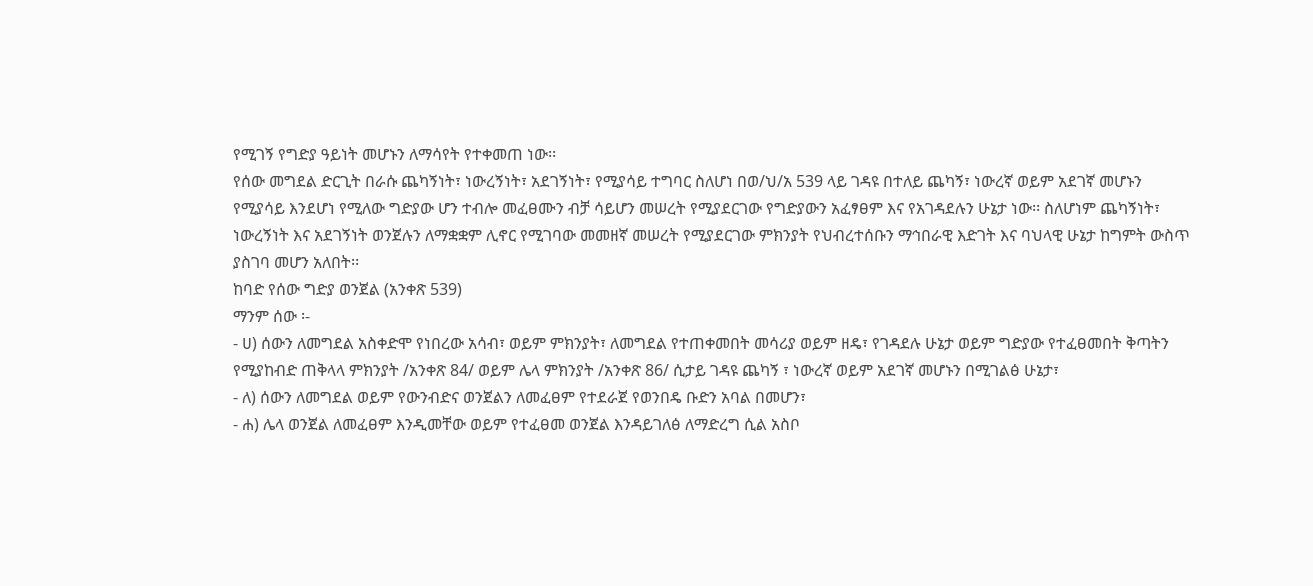የሚገኝ የግድያ ዓይነት መሆኑን ለማሳየት የተቀመጠ ነው፡፡
የሰው መግደል ድርጊት በራሱ ጨካኝነት፣ ነውረኝነት፣ አደገኝነት፣ የሚያሳይ ተግባር ስለሆነ በወ/ህ/አ 539 ላይ ገዳዩ በተለይ ጨካኝ፣ ነውረኛ ወይም አደገኛ መሆኑን የሚያሳይ እንደሆነ የሚለው ግድያው ሆን ተብሎ መፈፀሙን ብቻ ሳይሆን መሠረት የሚያደርገው የግድያውን አፈፃፀም እና የአገዳደሉን ሁኔታ ነው፡፡ ስለሆነም ጨካኝነት፣ ነውረኝነት እና አደገኝነት ወንጀሉን ለማቋቋም ሊኖር የሚገባው መመዘኛ መሠረት የሚያደርገው ምክንያት የህብረተሰቡን ማኅበራዊ እድገት እና ባህላዊ ሁኔታ ከግምት ውስጥ ያስገባ መሆን አለበት፡፡
ከባድ የሰው ግድያ ወንጀል (አንቀጽ 539)
ማንም ሰው ፡-
- ሀ) ሰውን ለመግደል አስቀድሞ የነበረው አሳብ፣ ወይም ምክንያት፣ ለመግደል የተጠቀመበት መሳሪያ ወይም ዘዴ፣ የገዳደሉ ሁኔታ ወይም ግድያው የተፈፀመበት ቅጣትን የሚያከብድ ጠቅላላ ምክንያት /አንቀጽ 84/ ወይም ሌላ ምክንያት /አንቀጽ 86/ ሲታይ ገዳዩ ጨካኝ ፣ ነውረኛ ወይም አደገኛ መሆኑን በሚገልፅ ሁኔታ፣
- ለ) ሰውን ለመግደል ወይም የውንብድና ወንጀልን ለመፈፀም የተደራጀ የወንበዴ ቡድን አባል በመሆን፣
- ሐ) ሌላ ወንጀል ለመፈፀም እንዲመቸው ወይም የተፈፀመ ወንጀል እንዳይገለፅ ለማድረግ ሲል አስቦ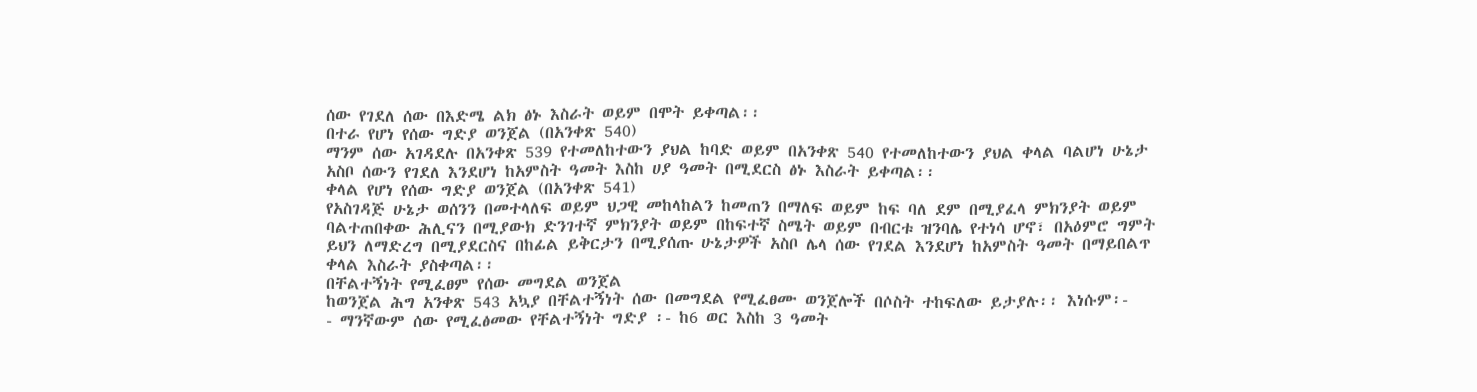ሰው የገደለ ሰው በእድሜ ልክ ፅኑ እስራት ወይም በሞት ይቀጣል፡፡
በተራ የሆነ የሰው ግድያ ወንጀል (በአንቀጽ 540)
ማንም ሰው አገዳደሉ በአንቀጽ 539 የተመለከተውን ያህል ከባድ ወይም በአንቀጽ 540 የተመለከተውን ያህል ቀላል ባልሆነ ሁኔታ አስቦ ሰውን የገደለ እንደሆነ ከአምስት ዓመት እስከ ሀያ ዓመት በሚደርስ ፅኑ እስራት ይቀጣል፡፡
ቀላል የሆነ የሰው ግድያ ወንጀል (በአንቀጽ 541)
የአስገዳጅ ሁኔታ ወሰንን በመተላለፍ ወይም ህጋዊ መከላከልን ከመጠን በማለፍ ወይም ከፍ ባለ ደም በሚያፈላ ምክንያት ወይም ባልተጠበቀው ሕሊናን በሚያውክ ድንገተኛ ምክንያት ወይም በከፍተኛ ስሜት ወይም በብርቱ ዝንባሌ የተነሳ ሆኖ፣ በአዕምሮ ግምት ይህን ለማድረግ በሚያደርስና በከፊል ይቅርታን በሚያሰጡ ሁኔታዎች አስቦ ሌላ ሰው የገደል እንደሆነ ከአምስት ዓመት በማይበልጥ ቀላል እስራት ያስቀጣል፡፡
በቸልተኝነት የሚፈፀም የሰው መግደል ወንጀል
ከወንጀል ሕግ አንቀጽ 543 አኳያ በቸልተኝነት ሰው በመግደል የሚፈፀሙ ወንጀሎች በሶስት ተከፍለው ይታያሉ፡፡ እነሱም፡-
- ማንኛውም ሰው የሚፈፅመው የቸልተኝነት ግድያ ፡- ከ6 ወር እስከ 3 ዓመት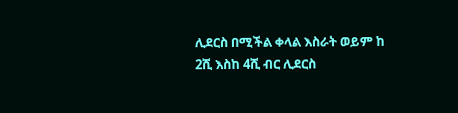ሊደርስ በሚችል ቀላል እስራት ወይም ከ 2ሺ እስከ 4ሺ ብር ሊደርስ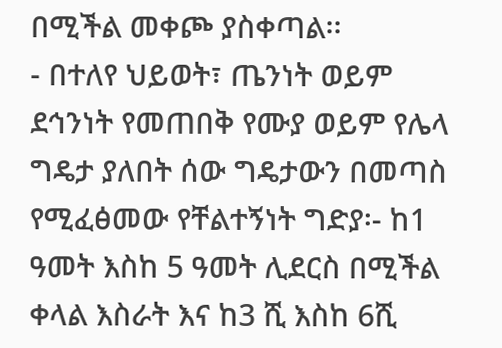በሚችል መቀጮ ያስቀጣል፡፡
- በተለየ ህይወት፣ ጤንነት ወይም ደኅንነት የመጠበቅ የሙያ ወይም የሌላ ግዴታ ያለበት ሰው ግዴታውን በመጣስ የሚፈፅመው የቸልተኝነት ግድያ፡- ከ1 ዓመት እስከ 5 ዓመት ሊደርስ በሚችል ቀላል እስራት እና ከ3 ሺ እስከ 6ሺ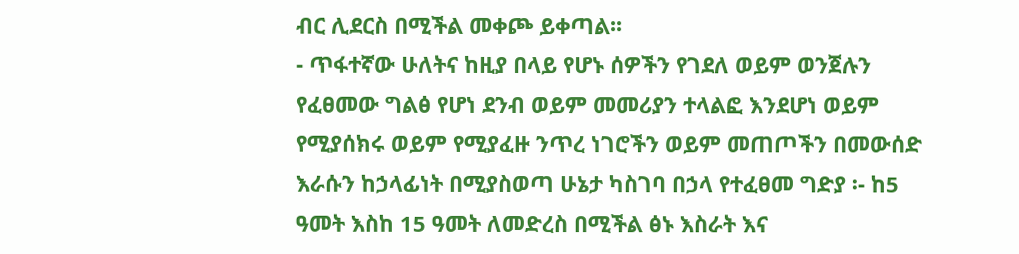ብር ሊደርስ በሚችል መቀጮ ይቀጣል፡፡
- ጥፋተኛው ሁለትና ከዚያ በላይ የሆኑ ሰዎችን የገደለ ወይም ወንጀሉን የፈፀመው ግልፅ የሆነ ደንብ ወይም መመሪያን ተላልፎ እንደሆነ ወይም የሚያሰክሩ ወይም የሚያፈዙ ንጥረ ነገሮችን ወይም መጠጦችን በመውሰድ እራሱን ከኃላፊነት በሚያስወጣ ሁኔታ ካስገባ በኃላ የተፈፀመ ግድያ ፡- ከ5 ዓመት እስከ 15 ዓመት ለመድረስ በሚችል ፅኑ እስራት እና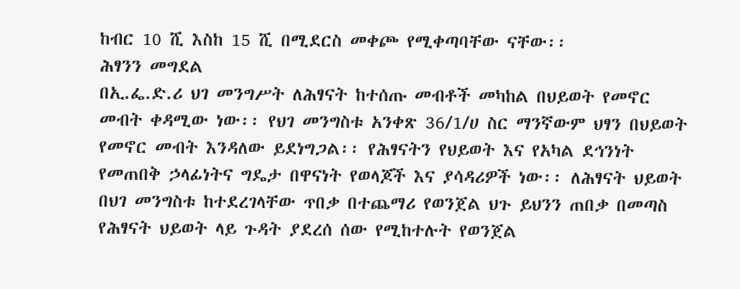ከብር 10 ሺ እስከ 15 ሺ በሚደርስ መቀጮ የሚቀጣባቸው ናቸው፡፡
ሕፃንን መግደል
በኢ.ፌ.ድ.ሪ ህገ መንግሥት ለሕፃናት ከተሰጡ መብቶች መካከል በህይወት የመኖር መብት ቀዳሚው ነው፡፡ የህገ መንግስቱ አንቀጽ 36/1/ሀ ስር ማንኛውም ህፃን በህይወት የመኖር መብት እንዳለው ይደነግጋል፡፡ የሕፃናትን የህይወት እና የአካል ደኅንነት የመጠበቅ ኃላፊነትና ግዴታ በዋናነት የወላጆች እና ያሳዳሪዎች ነው፡፡ ለሕፃናት ህይወት በህገ መንግስቱ ከተደረገላቸው ጥበቃ በተጨማሪ የወንጀል ህጉ ይህንን ጠበቃ በመጣስ የሕፃናት ህይወት ላይ ጉዳት ያደረሰ ሰው የሚከተሉት የወንጀል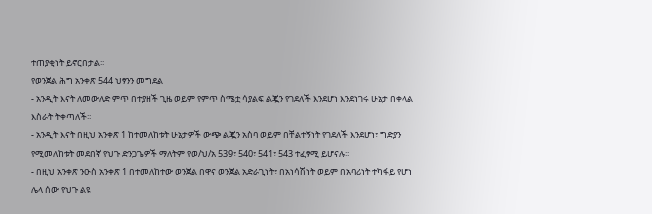ተጠያቂነት ይኖርበታል፡፡
የወንጀል ሕግ አንቀጽ 544 ህፃንን መግደል
- አንዲት እናት ለመውለድ ምጥ በተያዘች ጊዜ ወይም የምጥ ስሜቷ ሳያልፍ ልጇን የገደለች እንደሆነ እንደነገሩ ሁኔታ በቀላል እስራት ትቀጣለች፡፡
- አንዲት እናት በዚህ አንቀጽ 1 ከተመለከቱት ሁኔታዎች ውጭ ልጇን አስባ ወይም በቸልተኝነት የገደለች እንደሆነ፣ ግድያን የሚመለከቱት መደበኛ የህጉ ድንጋጌዎች ማለትም የወ/ህ/አ 539፣ 540፣ 541፣ 543 ተፈፃሚ ይሆናሉ፡፡
- በዚህ አንቀጽ ንዑስ አንቀጽ 1 በተመለከተው ወንጀል በዋና ወንጀል አድራጊነት፣ በአነሳሽነት ወይም በአባሪነት ተካፋይ የሆነ ሌላ ሰው የህጉ ልዩ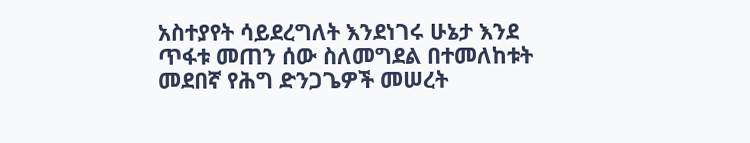አስተያየት ሳይደረግለት እንደነገሩ ሁኔታ እንደ ጥፋቱ መጠን ሰው ስለመግደል በተመለከቱት መደበኛ የሕግ ድንጋጌዎች መሠረት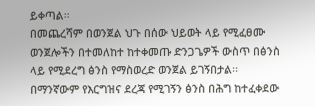ይቀጣል፡፡
በመጨረሻም በወንጀል ህጉ በሰው ህይወት ላይ የሚፈፀሙ ወንጀሎችን በተመለከተ ከተቀመጡ ድንጋጌዎች ውስጥ በፅንስ ላይ የሚደረግ ፅንስ የማስወረድ ወንጀል ይገኝበታል፡፡ በማንኛውም የእርግዝና ደረጃ የሚገኝን ፅንስ በሕግ ከተፈቀደው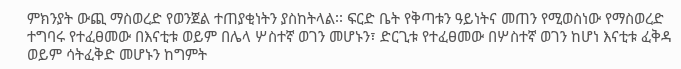ምክንያት ውጪ ማስወረድ የወንጀል ተጠያቂነትን ያስከትላል፡፡ ፍርድ ቤት የቅጣቱን ዓይነትና መጠን የሚወስነው የማስወረድ ተግባሩ የተፈፀመው በእናቲቱ ወይም በሌላ ሦስተኛ ወገን መሆኑን፣ ድርጊቱ የተፈፀመው በሦስተኛ ወገን ከሆነ እናቲቱ ፈቅዳ ወይም ሳትፈቅድ መሆኑን ከግምት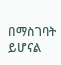በማስገባት ይሆናል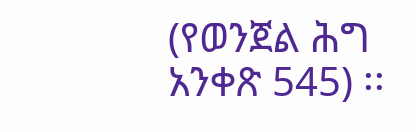(የወንጀል ሕግ አንቀጽ 545) ፡፡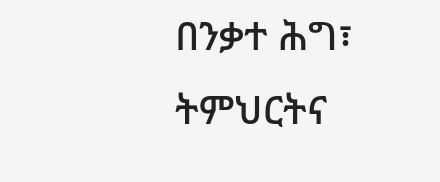በንቃተ ሕግ፣ ትምህርትና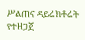ሥልጠና ዳይሬክቶሬት የተዘጋጀ